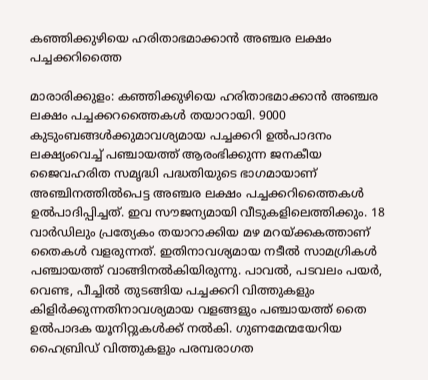കഞ്ഞിക്കുഴിയെ ഹരിതാഭമാക്കാൻ അഞ്ചര ലക്ഷം പച്ചക്കറിത്തൈ

മാരാരിക്കുളം: കഞ്ഞിക്കുഴിയെ ഹരിതാഭമാക്കാൻ അഞ്ചര ലക്ഷം പച്ചക്കറത്തൈകൾ തയാറായി. 9000 കുടുംബങ്ങൾക്കുമാവശ്യമായ പച്ചക്കറി ഉൽപാദനം ലക്ഷ്യംവെച്ച് പഞ്ചായത്ത് ആരംഭിക്കുന്ന ജനകീയ ജൈവഹരിത സമൃദ്ധി പദ്ധതിയുടെ ഭാഗമായാണ് അഞ്ചിനത്തിൽപെട്ട അഞ്ചര ലക്ഷം പച്ചക്കറിത്തൈകൾ ഉൽപാദിപ്പിച്ചത്. ഇവ സൗജന്യമായി വീടുകളിലെത്തിക്കും. 18 വാർഡിലും പ്രത്യേകം തയാറാക്കിയ മഴ മറയ്ക്കകത്താണ് തൈകൾ വളരുന്നത്. ഇതിനാവശ്യമായ നടീൽ സാമഗ്രികൾ പഞ്ചായത്ത് വാങ്ങിനൽകിയിരുന്നു. പാവൽ, പടവലം പയർ, വെണ്ട, പീച്ചിൽ തുടങ്ങിയ പച്ചക്കറി വിത്തുകളും കിളിർക്കുന്നതിനാവശ്യമായ വളങ്ങളും പഞ്ചായത്ത് തൈ ഉൽപാദക യൂനിറ്റുകൾക്ക് നൽകി. ഗുണമേന്മയേറിയ ഹൈബ്രിഡ് വിത്തുകളും പരമ്പരാഗത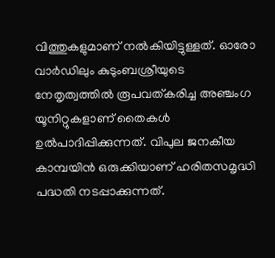വിത്തുകളുമാണ് നൽകിയിട്ടുള്ളത്. ഓരോ വാർഡിലും കുടുംബശ്രീയുടെ നേതൃത്വത്തിൽ രൂപവത്കരിച്ച അഞ്ചംഗ യൂനിറ്റുകളാണ് തൈകൾ ഉൽപാദിപ്പിക്കുന്നത്. വിപുല ജനകീയ കാമ്പയിൻ ഒരുക്കിയാണ് ഹരിതസമൃദ്ധി പദ്ധതി നടപ്പാക്കുന്നത്.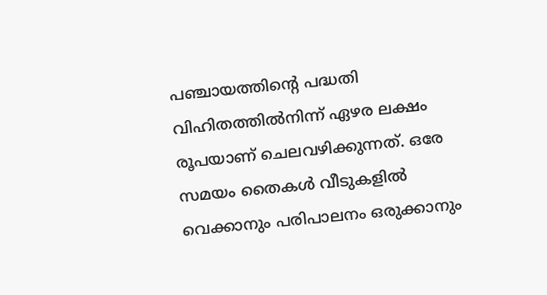പഞ്ചായത്തിന്റെ പദ്ധതി വിഹിതത്തിൽനിന്ന് ഏഴര ലക്ഷം രൂപയാണ് ചെലവഴിക്കുന്നത്. ഒരേ സമയം തൈകൾ വീടുകളിൽ വെക്കാനും പരിപാലനം ഒരുക്കാനും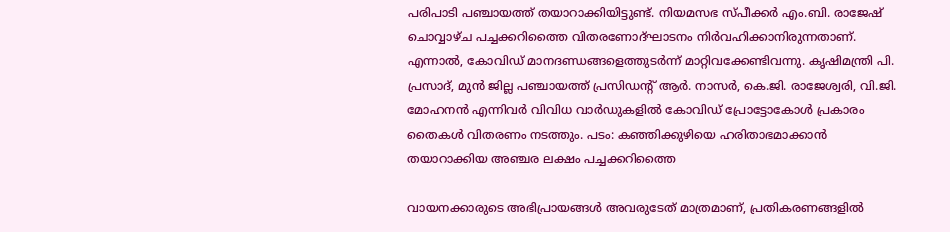പരിപാടി പഞ്ചായത്ത് തയാറാക്കിയിട്ടുണ്ട്. നിയമസഭ സ്പീക്കർ എം.ബി. രാജേഷ് ചൊവ്വാഴ്ച പച്ചക്കറിത്തൈ വിതരണോദ്ഘാടനം നിർവഹിക്കാനിരുന്നതാണ്. എന്നാൽ, കോവിഡ് മാനദണ്ഡങ്ങളെത്തുടർന്ന് മാറ്റിവക്കേണ്ടിവന്നു. കൃഷിമന്ത്രി പി. പ്രസാദ്, മുൻ ജില്ല പഞ്ചായത്ത് പ്രസിഡന്‍റ് ആർ. നാസർ, കെ.ജി. രാജേശ്വരി, വി.ജി. മോഹനൻ എന്നിവർ വിവിധ വാർഡുകളിൽ കോവിഡ് പ്രോട്ടോകോൾ പ്രകാരം തൈകൾ വിതരണം നടത്തും. പടം: കഞ്ഞിക്കുഴിയെ ഹരിതാഭമാക്കാൻ തയാറാക്കിയ അഞ്ചര ലക്ഷം പച്ചക്കറിത്തൈ

വായനക്കാരുടെ അഭിപ്രായങ്ങള്‍ അവരുടേത് മാത്രമാണ്, പ്രതികരണങ്ങളിൽ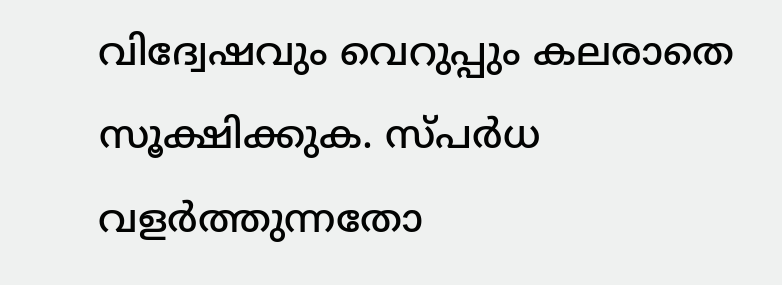വിദ്വേഷവും വെറുപ്പും കലരാതെ സൂക്ഷിക്കുക. സ്പർധ വളർത്തുന്നതോ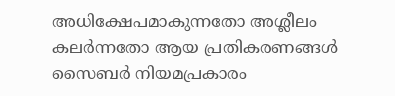അധിക്ഷേപമാകുന്നതോ അശ്ലീലം കലർന്നതോ ആയ പ്രതികരണങ്ങൾ സൈബർ നിയമപ്രകാരം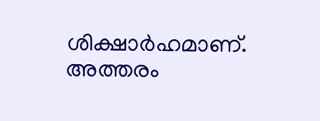ശിക്ഷാർഹമാണ്. അത്തരം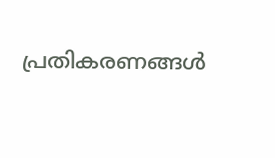പ്രതികരണങ്ങൾ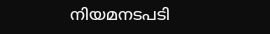നിയമനടപടി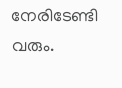നേരിടേണ്ടി വരും.